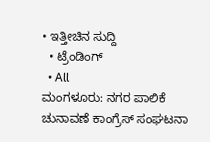• ಇತ್ತೀಚಿನ ಸುದ್ದಿ
  • ಟ್ರೆಂಡಿಂಗ್
  • All
ಮಂಗಳೂರು: ನಗರ ಪಾಲಿಕೆ ಚುನಾವಣೆ ಕಾಂಗ್ರೆಸ್ ಸಂಘಟನಾ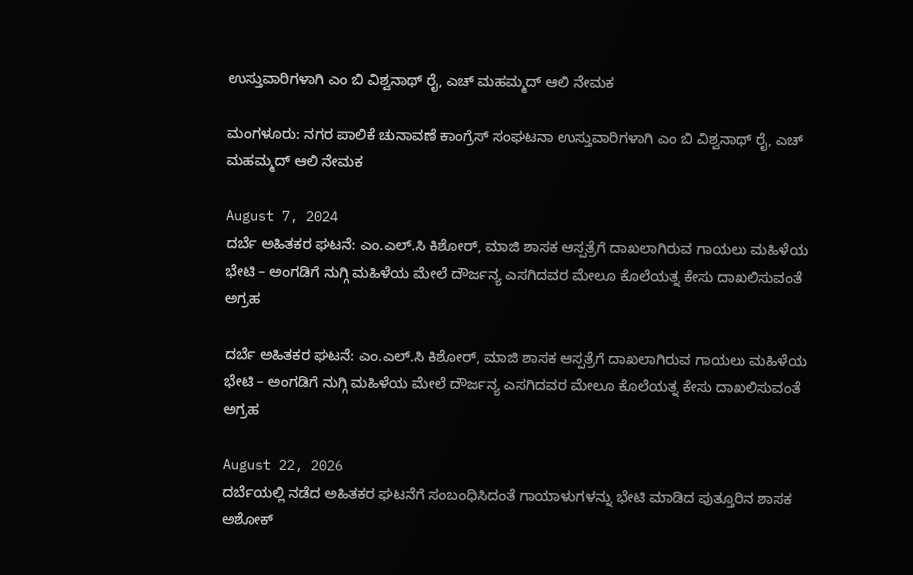ಉಸ್ತುವಾರಿಗಳಾಗಿ ಎಂ ಬಿ ವಿಶ್ವನಾಥ್ ರೈ, ಎಚ್ ಮಹಮ್ಮದ್ ಆಲಿ ನೇಮಕ

ಮಂಗಳೂರು: ನಗರ ಪಾಲಿಕೆ ಚುನಾವಣೆ ಕಾಂಗ್ರೆಸ್ ಸಂಘಟನಾ ಉಸ್ತುವಾರಿಗಳಾಗಿ ಎಂ ಬಿ ವಿಶ್ವನಾಥ್ ರೈ, ಎಚ್ ಮಹಮ್ಮದ್ ಆಲಿ ನೇಮಕ

August 7, 2024
ದರ್ಬೆ ಅಹಿತಕರ ಘಟನೆ: ಎಂ.ಎಲ್.ಸಿ ಕಿಶೋರ್, ಮಾಜಿ ಶಾಸಕ ಆಸ್ಪತ್ರೆಗೆ ದಾಖಲಾಗಿರುವ ಗಾಯಲು ಮಹಿಳೆಯ ಭೇಟಿ – ಅಂಗಡಿಗೆ ನುಗ್ಗಿ ಮಹಿಳೆಯ ಮೇಲೆ ದೌರ್ಜನ್ಯ ಎಸಗಿದವರ ಮೇಲೂ ಕೊಲೆಯತ್ನ ಕೇಸು ದಾಖಲಿಸುವಂತೆ ಅಗ್ರಹ

ದರ್ಬೆ ಅಹಿತಕರ ಘಟನೆ: ಎಂ.ಎಲ್.ಸಿ ಕಿಶೋರ್, ಮಾಜಿ ಶಾಸಕ ಆಸ್ಪತ್ರೆಗೆ ದಾಖಲಾಗಿರುವ ಗಾಯಲು ಮಹಿಳೆಯ ಭೇಟಿ – ಅಂಗಡಿಗೆ ನುಗ್ಗಿ ಮಹಿಳೆಯ ಮೇಲೆ ದೌರ್ಜನ್ಯ ಎಸಗಿದವರ ಮೇಲೂ ಕೊಲೆಯತ್ನ ಕೇಸು ದಾಖಲಿಸುವಂತೆ ಅಗ್ರಹ

August 22, 2026
ದರ್ಬೆಯಲ್ಲಿ ನಡೆದ ಅಹಿತಕರ ಘಟನೆಗೆ ಸಂಬಂಧಿಸಿದಂತೆ ಗಾಯಾಳುಗಳನ್ನು ಭೇಟಿ ಮಾಡಿದ ಪುತ್ತೂರಿನ ಶಾಸಕ ಅಶೋಕ್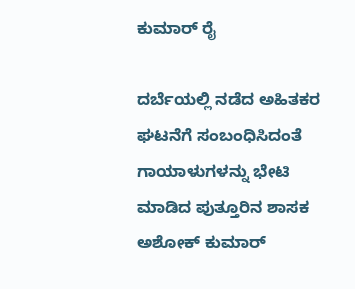ಕುಮಾರ್ ರೈ

ದರ್ಬೆಯಲ್ಲಿ ನಡೆದ ಅಹಿತಕರ ಘಟನೆಗೆ ಸಂಬಂಧಿಸಿದಂತೆ ಗಾಯಾಳುಗಳನ್ನು ಭೇಟಿ ಮಾಡಿದ ಪುತ್ತೂರಿನ ಶಾಸಕ ಅಶೋಕ್ ಕುಮಾರ್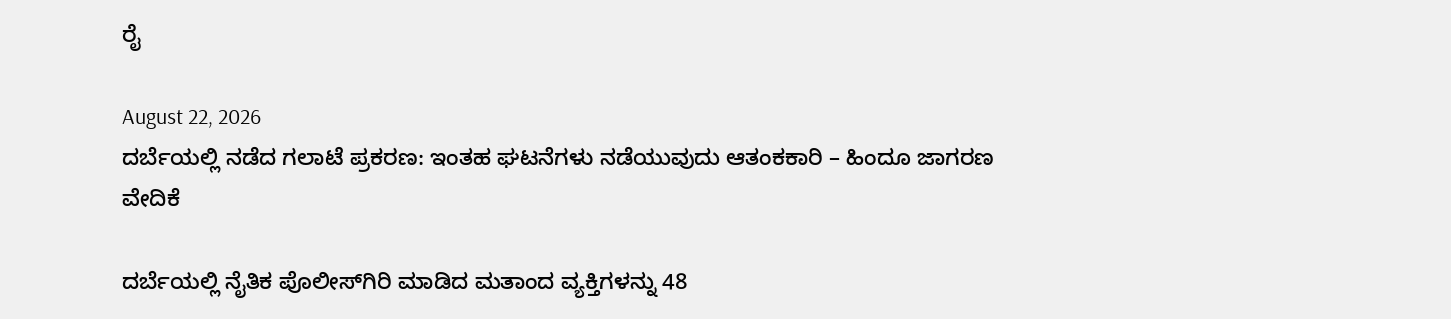ರೈ

August 22, 2026
ದರ್ಬೆಯಲ್ಲಿ ನಡೆದ ಗಲಾಟೆ ಪ್ರಕರಣ: ಇಂತಹ ಘಟನೆಗಳು ನಡೆಯುವುದು ಆತಂಕಕಾರಿ – ಹಿಂದೂ ಜಾಗರಣ ವೇದಿಕೆ

ದರ್ಬೆಯಲ್ಲಿ ನೈತಿಕ ಪೊಲೀಸ್‌ಗಿರಿ ಮಾಡಿದ ಮತಾಂದ ವ್ಯಕ್ತಿಗಳನ್ನು 48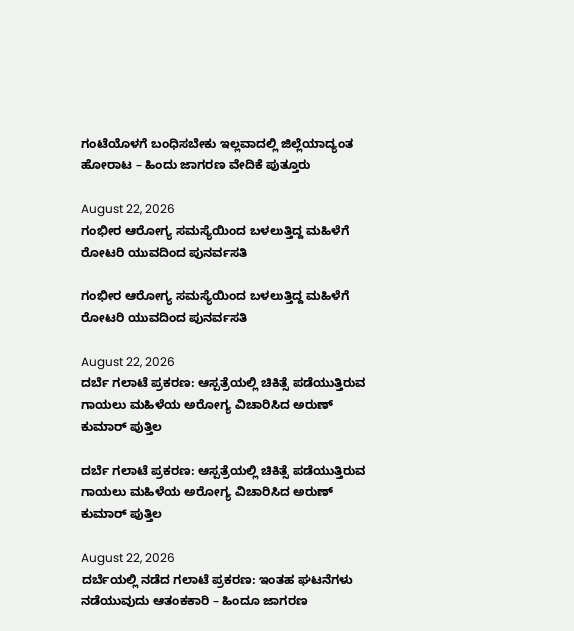ಗಂಟೆಯೊಳಗೆ ಬಂಧಿಸಬೇಕು ಇಲ್ಲವಾದಲ್ಲಿ ಜಿಲ್ಲೆಯಾದ್ಯಂತ ಹೋರಾಟ – ಹಿಂದು ಜಾಗರಣ ವೇದಿಕೆ ಪುತ್ತೂರು

August 22, 2026
ಗಂಭೀರ ಆರೋಗ್ಯ ಸಮಸ್ಯೆಯಿಂದ ಬಳಲುತ್ತಿದ್ದ ಮಹಿಳೆಗೆ ರೋಟರಿ ಯುವದಿಂದ ಪುನರ್ವಸತಿ

ಗಂಭೀರ ಆರೋಗ್ಯ ಸಮಸ್ಯೆಯಿಂದ ಬಳಲುತ್ತಿದ್ದ ಮಹಿಳೆಗೆ ರೋಟರಿ ಯುವದಿಂದ ಪುನರ್ವಸತಿ

August 22, 2026
ದರ್ಬೆ ಗಲಾಟೆ ಪ್ರಕರಣ: ಆಸ್ಪತ್ರೆಯಲ್ಲಿ ಚಿಕಿತ್ಸೆ ಪಡೆಯುತ್ತಿರುವ ಗಾಯಲು ಮಹಿಳೆಯ ಅರೋಗ್ಯ ವಿಚಾರಿಸಿದ ಅರುಣ್ ಕುಮಾರ್ ಪುತ್ತಿಲ

ದರ್ಬೆ ಗಲಾಟೆ ಪ್ರಕರಣ: ಆಸ್ಪತ್ರೆಯಲ್ಲಿ ಚಿಕಿತ್ಸೆ ಪಡೆಯುತ್ತಿರುವ ಗಾಯಲು ಮಹಿಳೆಯ ಅರೋಗ್ಯ ವಿಚಾರಿಸಿದ ಅರುಣ್ ಕುಮಾರ್ ಪುತ್ತಿಲ

August 22, 2026
ದರ್ಬೆಯಲ್ಲಿ ನಡೆದ ಗಲಾಟೆ ಪ್ರಕರಣ: ಇಂತಹ ಘಟನೆಗಳು ನಡೆಯುವುದು ಆತಂಕಕಾರಿ – ಹಿಂದೂ ಜಾಗರಣ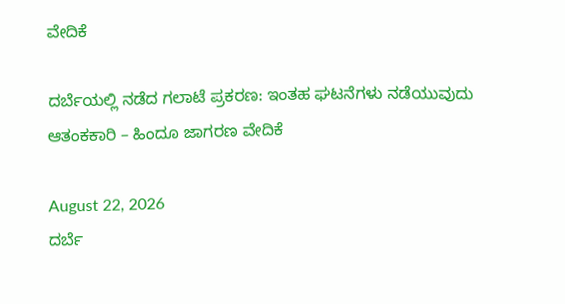ವೇದಿಕೆ

ದರ್ಬೆಯಲ್ಲಿ ನಡೆದ ಗಲಾಟೆ ಪ್ರಕರಣ: ಇಂತಹ ಘಟನೆಗಳು ನಡೆಯುವುದು ಆತಂಕಕಾರಿ – ಹಿಂದೂ ಜಾಗರಣ ವೇದಿಕೆ

August 22, 2026
ದರ್ಬೆ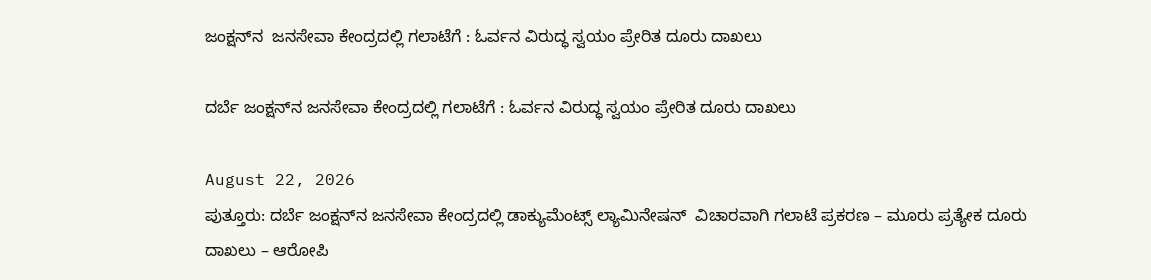ಜಂಕ್ಷನ್‌ನ  ಜನಸೇವಾ ಕೇಂದ್ರದಲ್ಲಿ ಗಲಾಟೆಗೆ : ಓರ್ವನ ವಿರುದ್ಧ ಸ್ವಯಂ ಪ್ರೇರಿತ ದೂರು ದಾಖಲು

ದರ್ಬೆ ಜಂಕ್ಷನ್‌ನ ಜನಸೇವಾ ಕೇಂದ್ರದಲ್ಲಿ ಗಲಾಟೆಗೆ : ಓರ್ವನ ವಿರುದ್ಧ ಸ್ವಯಂ ಪ್ರೇರಿತ ದೂರು ದಾಖಲು

August 22, 2026
ಪುತ್ತೂರು: ದರ್ಬೆ ಜಂಕ್ಷನ್‌ನ ಜನಸೇವಾ ಕೇಂದ್ರದಲ್ಲಿ ಡಾಕ್ಯುಮೆಂಟ್ಸ್ ಲ್ಯಾಮಿನೇಷನ್  ವಿಚಾರವಾಗಿ ಗಲಾಟೆ ಪ್ರಕರಣ – ಮೂರು ಪ್ರತ್ಯೇಕ ದೂರು ದಾಖಲು – ಆರೋಪಿ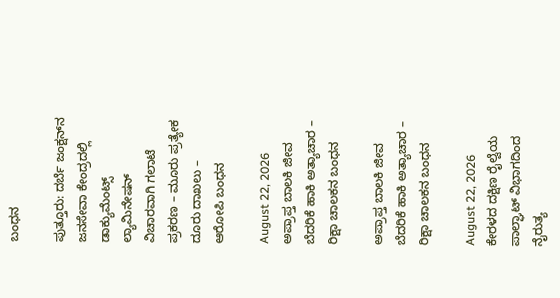ಬಂಧನ

ಪುತ್ತೂರು: ದರ್ಬೆ ಜಂಕ್ಷನ್‌ನ ಜನಸೇವಾ ಕೇಂದ್ರದಲ್ಲಿ ಡಾಕ್ಯುಮೆಂಟ್ಸ್ ಲ್ಯಾಮಿನೇಷನ್ ವಿಚಾರವಾಗಿ ಗಲಾಟೆ ಪ್ರಕರಣ – ಮೂರು ಪ್ರತ್ಯೇಕ ದೂರು ದಾಖಲು – ಆರೋಪಿ ಬಂಧನ

August 22, 2026
ಅಪ್ರಾಪ್ತ ಬಾಲಕಿ ಜೀವ ಬೆದರಿಕೆ ಹಾಕಿ ಅತ್ಯಾಚಾರ – ರಿಕ್ಷಾ ಚಾಲಕನ ಬಂಧನ

ಅಪ್ರಾಪ್ತ ಬಾಲಕಿ ಜೀವ ಬೆದರಿಕೆ ಹಾಕಿ ಅತ್ಯಾಚಾರ – ರಿಕ್ಷಾ ಚಾಲಕನ ಬಂಧನ

August 22, 2026
ಕೇರಳದ ದಕ್ಷಿಣ ರೈಲ್ವೆಯ ಪಾಲ್ಘಾಟ್ ವಿಭಾಗದಿಂದ ನೈರುತ್ಯ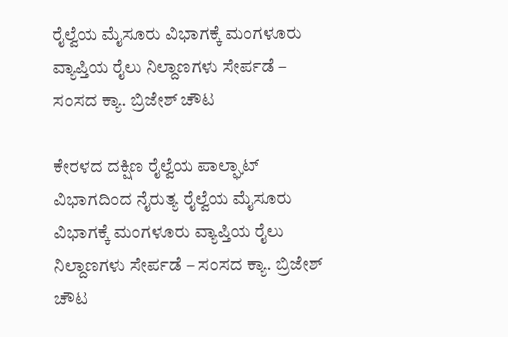ರೈಲ್ವೆಯ ಮೈಸೂರು ವಿಭಾಗಕ್ಕೆ ಮಂಗಳೂರು ವ್ಯಾಪ್ತಿಯ ರೈಲು ನಿಲ್ದಾಣಗಳು ಸೇರ್ಪಡೆ – ಸಂಸದ ಕ್ಯಾ. ಬ್ರಿಜೇಶ್ ಚೌಟ

ಕೇರಳದ ದಕ್ಷಿಣ ರೈಲ್ವೆಯ ಪಾಲ್ಘಾಟ್ ವಿಭಾಗದಿಂದ ನೈರುತ್ಯ ರೈಲ್ವೆಯ ಮೈಸೂರು ವಿಭಾಗಕ್ಕೆ ಮಂಗಳೂರು ವ್ಯಾಪ್ತಿಯ ರೈಲು ನಿಲ್ದಾಣಗಳು ಸೇರ್ಪಡೆ – ಸಂಸದ ಕ್ಯಾ. ಬ್ರಿಜೇಶ್ ಚೌಟ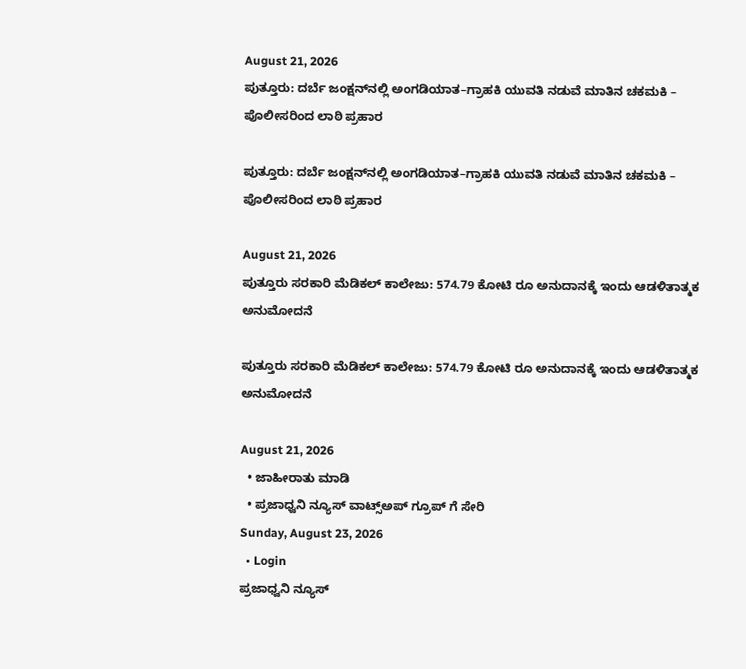August 21, 2026
ಪುತ್ತೂರು: ದರ್ಬೆ ಜಂಕ್ಷನ್‌ನಲ್ಲಿ ಅಂಗಡಿಯಾತ–ಗ್ರಾಹಕಿ ಯುವತಿ ನಡುವೆ ಮಾತಿನ ಚಕಮಕಿ – ಪೊಲೀಸರಿಂದ ಲಾಠಿ ಪ್ರಹಾರ

ಪುತ್ತೂರು: ದರ್ಬೆ ಜಂಕ್ಷನ್‌ನಲ್ಲಿ ಅಂಗಡಿಯಾತ–ಗ್ರಾಹಕಿ ಯುವತಿ ನಡುವೆ ಮಾತಿನ ಚಕಮಕಿ – ಪೊಲೀಸರಿಂದ ಲಾಠಿ ಪ್ರಹಾರ

August 21, 2026
ಪುತ್ತೂರು ಸರಕಾರಿ ಮೆಡಿಕಲ್ ಕಾಲೇಜು: 574.79 ಕೋಟಿ ರೂ ಅನುದಾನಕ್ಕೆ ಇಂದು ಆಡಳಿತಾತ್ಮಕ ಅನುಮೋದನೆ

ಪುತ್ತೂರು ಸರಕಾರಿ ಮೆಡಿಕಲ್ ಕಾಲೇಜು: 574.79 ಕೋಟಿ ರೂ ಅನುದಾನಕ್ಕೆ ಇಂದು ಆಡಳಿತಾತ್ಮಕ ಅನುಮೋದನೆ

August 21, 2026
  • ಜಾಹೀರಾತು ಮಾಡಿ
  • ಪ್ರಜಾಧ್ವನಿ ನ್ಯೂಸ್ ವಾಟ್ಸ್ಅಪ್ ಗ್ರೂಪ್ ಗೆ ಸೇರಿ
Sunday, August 23, 2026
  • Login
ಪ್ರಜಾಧ್ವನಿ ನ್ಯೂಸ್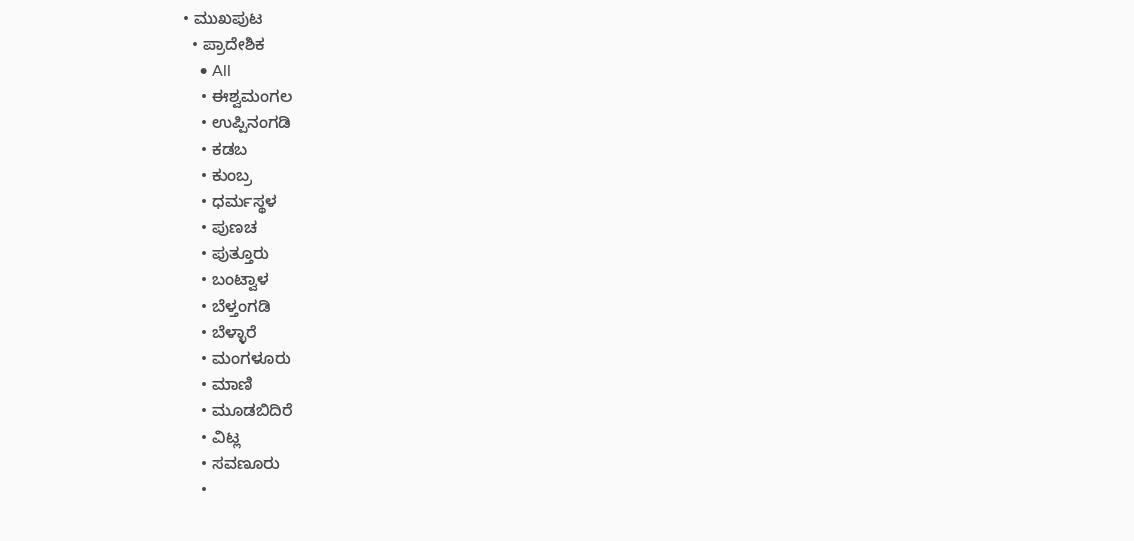• ಮುಖಪುಟ
  • ಪ್ರಾದೇಶಿಕ
    • All
    • ಈಶ್ವಮಂಗಲ
    • ಉಪ್ಪಿನಂಗಡಿ
    • ಕಡಬ
    • ಕುಂಬ್ರ
    • ಧರ್ಮಸ್ಥಳ
    • ಪುಣಚ
    • ಪುತ್ತೂರು
    • ಬಂಟ್ವಾಳ
    • ಬೆಳ್ತಂಗಡಿ
    • ಬೆಳ್ಳಾರೆ
    • ಮಂಗಳೂರು
    • ಮಾಣಿ
    • ಮೂಡಬಿದಿರೆ
    • ವಿಟ್ಲ
    • ಸವಣೂರು
    •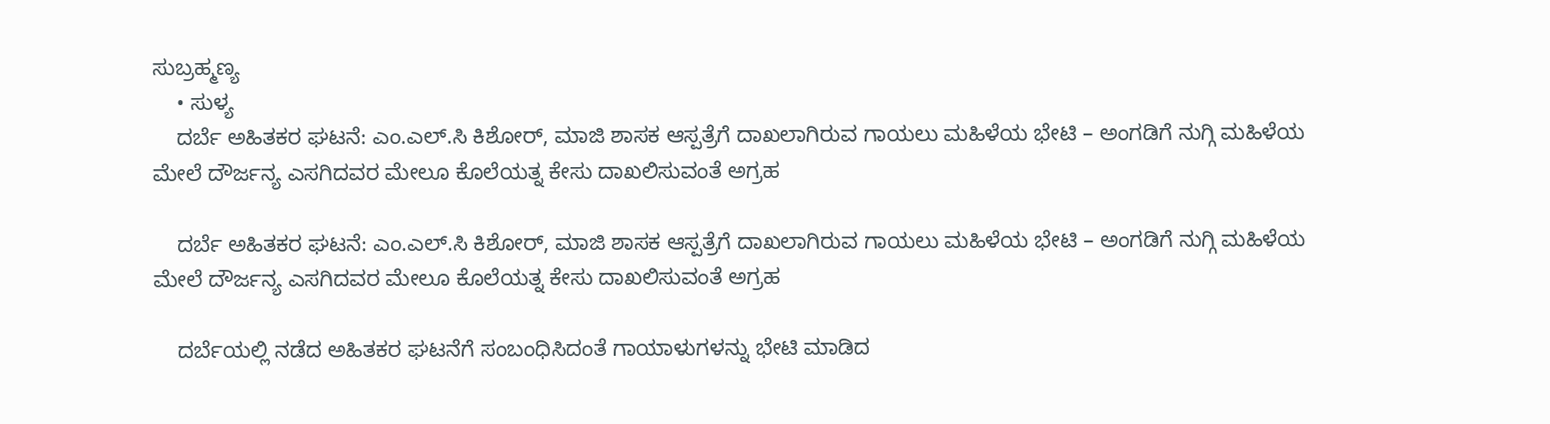ಸುಬ್ರಹ್ಮಣ್ಯ
    • ಸುಳ್ಯ
    ದರ್ಬೆ ಅಹಿತಕರ ಘಟನೆ: ಎಂ.ಎಲ್.ಸಿ ಕಿಶೋರ್, ಮಾಜಿ ಶಾಸಕ ಆಸ್ಪತ್ರೆಗೆ ದಾಖಲಾಗಿರುವ ಗಾಯಲು ಮಹಿಳೆಯ ಭೇಟಿ – ಅಂಗಡಿಗೆ ನುಗ್ಗಿ ಮಹಿಳೆಯ ಮೇಲೆ ದೌರ್ಜನ್ಯ ಎಸಗಿದವರ ಮೇಲೂ ಕೊಲೆಯತ್ನ ಕೇಸು ದಾಖಲಿಸುವಂತೆ ಅಗ್ರಹ

    ದರ್ಬೆ ಅಹಿತಕರ ಘಟನೆ: ಎಂ.ಎಲ್.ಸಿ ಕಿಶೋರ್, ಮಾಜಿ ಶಾಸಕ ಆಸ್ಪತ್ರೆಗೆ ದಾಖಲಾಗಿರುವ ಗಾಯಲು ಮಹಿಳೆಯ ಭೇಟಿ – ಅಂಗಡಿಗೆ ನುಗ್ಗಿ ಮಹಿಳೆಯ ಮೇಲೆ ದೌರ್ಜನ್ಯ ಎಸಗಿದವರ ಮೇಲೂ ಕೊಲೆಯತ್ನ ಕೇಸು ದಾಖಲಿಸುವಂತೆ ಅಗ್ರಹ

    ದರ್ಬೆಯಲ್ಲಿ ನಡೆದ ಅಹಿತಕರ ಘಟನೆಗೆ ಸಂಬಂಧಿಸಿದಂತೆ ಗಾಯಾಳುಗಳನ್ನು ಭೇಟಿ ಮಾಡಿದ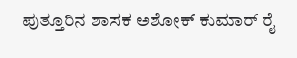ಪುತ್ತೂರಿನ ಶಾಸಕ ಅಶೋಕ್ ಕುಮಾರ್ ರೈ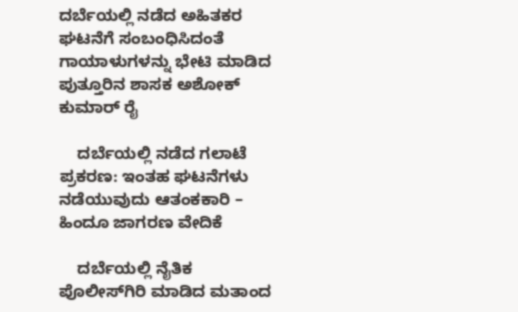ದರ್ಬೆಯಲ್ಲಿ ನಡೆದ ಅಹಿತಕರ ಘಟನೆಗೆ ಸಂಬಂಧಿಸಿದಂತೆ ಗಾಯಾಳುಗಳನ್ನು ಭೇಟಿ ಮಾಡಿದ ಪುತ್ತೂರಿನ ಶಾಸಕ ಅಶೋಕ್ ಕುಮಾರ್ ರೈ

    ದರ್ಬೆಯಲ್ಲಿ ನಡೆದ ಗಲಾಟೆ ಪ್ರಕರಣ: ಇಂತಹ ಘಟನೆಗಳು ನಡೆಯುವುದು ಆತಂಕಕಾರಿ – ಹಿಂದೂ ಜಾಗರಣ ವೇದಿಕೆ

    ದರ್ಬೆಯಲ್ಲಿ ನೈತಿಕ ಪೊಲೀಸ್‌ಗಿರಿ ಮಾಡಿದ ಮತಾಂದ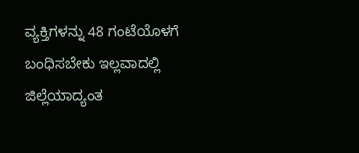ವ್ಯಕ್ತಿಗಳನ್ನು 48 ಗಂಟೆಯೊಳಗೆ ಬಂಧಿಸಬೇಕು ಇಲ್ಲವಾದಲ್ಲಿ ಜಿಲ್ಲೆಯಾದ್ಯಂತ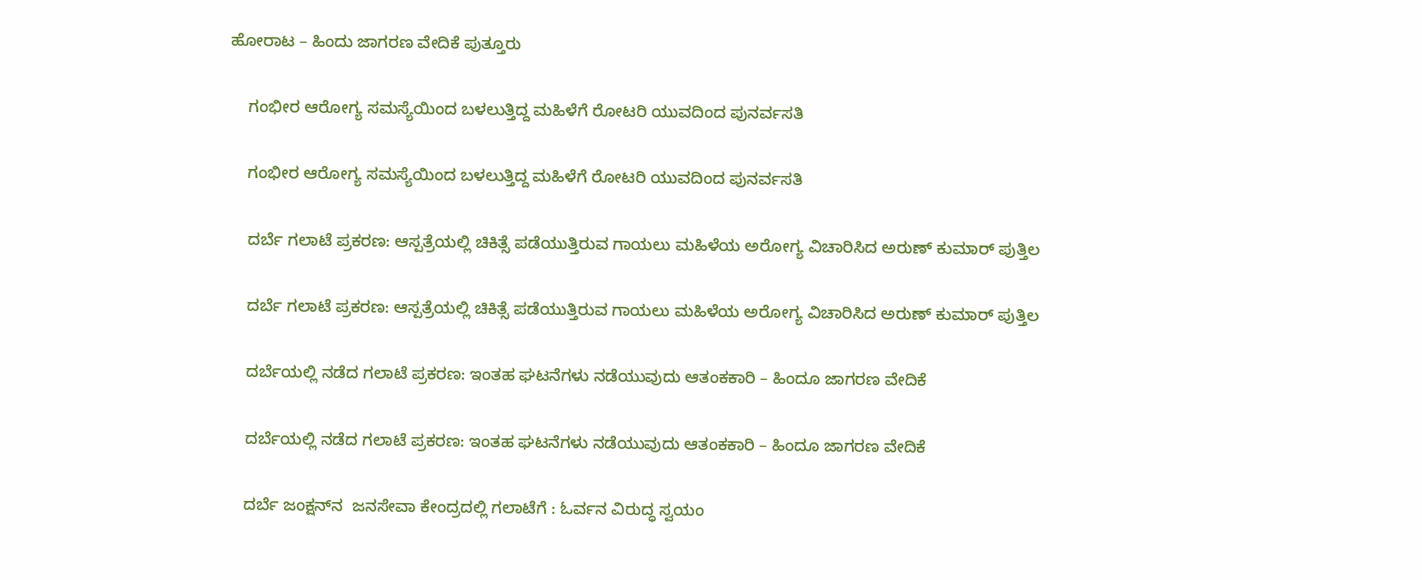ಹೋರಾಟ – ಹಿಂದು ಜಾಗರಣ ವೇದಿಕೆ ಪುತ್ತೂರು

    ಗಂಭೀರ ಆರೋಗ್ಯ ಸಮಸ್ಯೆಯಿಂದ ಬಳಲುತ್ತಿದ್ದ ಮಹಿಳೆಗೆ ರೋಟರಿ ಯುವದಿಂದ ಪುನರ್ವಸತಿ

    ಗಂಭೀರ ಆರೋಗ್ಯ ಸಮಸ್ಯೆಯಿಂದ ಬಳಲುತ್ತಿದ್ದ ಮಹಿಳೆಗೆ ರೋಟರಿ ಯುವದಿಂದ ಪುನರ್ವಸತಿ

    ದರ್ಬೆ ಗಲಾಟೆ ಪ್ರಕರಣ: ಆಸ್ಪತ್ರೆಯಲ್ಲಿ ಚಿಕಿತ್ಸೆ ಪಡೆಯುತ್ತಿರುವ ಗಾಯಲು ಮಹಿಳೆಯ ಅರೋಗ್ಯ ವಿಚಾರಿಸಿದ ಅರುಣ್ ಕುಮಾರ್ ಪುತ್ತಿಲ

    ದರ್ಬೆ ಗಲಾಟೆ ಪ್ರಕರಣ: ಆಸ್ಪತ್ರೆಯಲ್ಲಿ ಚಿಕಿತ್ಸೆ ಪಡೆಯುತ್ತಿರುವ ಗಾಯಲು ಮಹಿಳೆಯ ಅರೋಗ್ಯ ವಿಚಾರಿಸಿದ ಅರುಣ್ ಕುಮಾರ್ ಪುತ್ತಿಲ

    ದರ್ಬೆಯಲ್ಲಿ ನಡೆದ ಗಲಾಟೆ ಪ್ರಕರಣ: ಇಂತಹ ಘಟನೆಗಳು ನಡೆಯುವುದು ಆತಂಕಕಾರಿ – ಹಿಂದೂ ಜಾಗರಣ ವೇದಿಕೆ

    ದರ್ಬೆಯಲ್ಲಿ ನಡೆದ ಗಲಾಟೆ ಪ್ರಕರಣ: ಇಂತಹ ಘಟನೆಗಳು ನಡೆಯುವುದು ಆತಂಕಕಾರಿ – ಹಿಂದೂ ಜಾಗರಣ ವೇದಿಕೆ

    ದರ್ಬೆ ಜಂಕ್ಷನ್‌ನ  ಜನಸೇವಾ ಕೇಂದ್ರದಲ್ಲಿ ಗಲಾಟೆಗೆ : ಓರ್ವನ ವಿರುದ್ಧ ಸ್ವಯಂ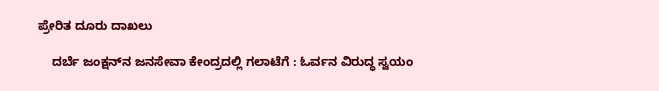ಪ್ರೇರಿತ ದೂರು ದಾಖಲು

    ದರ್ಬೆ ಜಂಕ್ಷನ್‌ನ ಜನಸೇವಾ ಕೇಂದ್ರದಲ್ಲಿ ಗಲಾಟೆಗೆ : ಓರ್ವನ ವಿರುದ್ಧ ಸ್ವಯಂ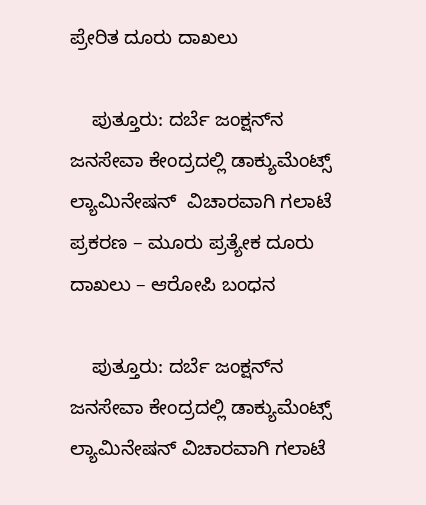ಪ್ರೇರಿತ ದೂರು ದಾಖಲು

    ಪುತ್ತೂರು: ದರ್ಬೆ ಜಂಕ್ಷನ್‌ನ ಜನಸೇವಾ ಕೇಂದ್ರದಲ್ಲಿ ಡಾಕ್ಯುಮೆಂಟ್ಸ್ ಲ್ಯಾಮಿನೇಷನ್  ವಿಚಾರವಾಗಿ ಗಲಾಟೆ ಪ್ರಕರಣ – ಮೂರು ಪ್ರತ್ಯೇಕ ದೂರು ದಾಖಲು – ಆರೋಪಿ ಬಂಧನ

    ಪುತ್ತೂರು: ದರ್ಬೆ ಜಂಕ್ಷನ್‌ನ ಜನಸೇವಾ ಕೇಂದ್ರದಲ್ಲಿ ಡಾಕ್ಯುಮೆಂಟ್ಸ್ ಲ್ಯಾಮಿನೇಷನ್ ವಿಚಾರವಾಗಿ ಗಲಾಟೆ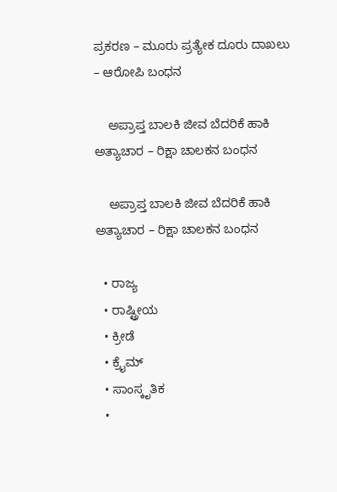ಪ್ರಕರಣ – ಮೂರು ಪ್ರತ್ಯೇಕ ದೂರು ದಾಖಲು – ಆರೋಪಿ ಬಂಧನ

    ಅಪ್ರಾಪ್ತ ಬಾಲಕಿ ಜೀವ ಬೆದರಿಕೆ ಹಾಕಿ ಅತ್ಯಾಚಾರ – ರಿಕ್ಷಾ ಚಾಲಕನ ಬಂಧನ

    ಅಪ್ರಾಪ್ತ ಬಾಲಕಿ ಜೀವ ಬೆದರಿಕೆ ಹಾಕಿ ಅತ್ಯಾಚಾರ – ರಿಕ್ಷಾ ಚಾಲಕನ ಬಂಧನ

  • ರಾಜ್ಯ
  • ರಾಷ್ಟ್ರೀಯ
  • ಕ್ರೀಡೆ
  • ಕ್ರೈಮ್
  • ಸಾಂಸ್ಕೃತಿಕ
  •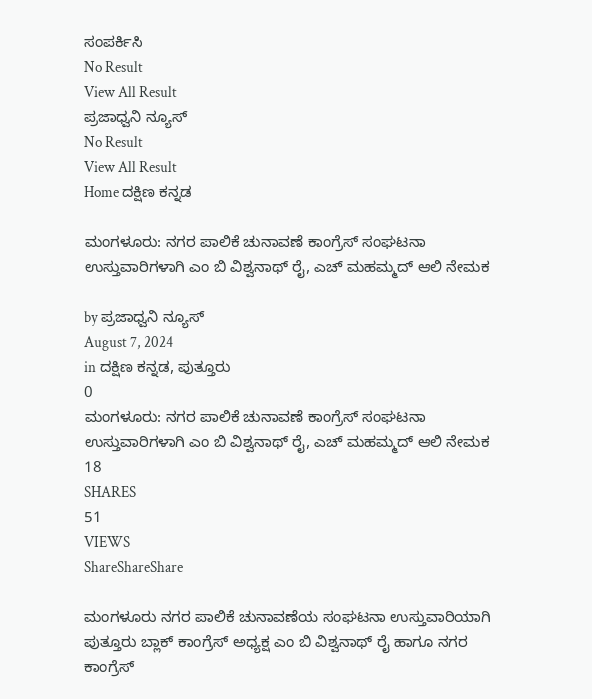ಸಂಪರ್ಕಿಸಿ
No Result
View All Result
ಪ್ರಜಾಧ್ವನಿ ನ್ಯೂಸ್
No Result
View All Result
Home ದಕ್ಷಿಣ ಕನ್ನಡ

ಮಂಗಳೂರು: ನಗರ ಪಾಲಿಕೆ ಚುನಾವಣೆ ಕಾಂಗ್ರೆಸ್ ಸಂಘಟನಾ ಉಸ್ತುವಾರಿಗಳಾಗಿ ಎಂ ಬಿ ವಿಶ್ವನಾಥ್ ರೈ, ಎಚ್ ಮಹಮ್ಮದ್ ಆಲಿ ನೇಮಕ

by ಪ್ರಜಾಧ್ವನಿ ನ್ಯೂಸ್
August 7, 2024
in ದಕ್ಷಿಣ ಕನ್ನಡ, ಪುತ್ತೂರು
0
ಮಂಗಳೂರು: ನಗರ ಪಾಲಿಕೆ ಚುನಾವಣೆ ಕಾಂಗ್ರೆಸ್ ಸಂಘಟನಾ ಉಸ್ತುವಾರಿಗಳಾಗಿ ಎಂ ಬಿ ವಿಶ್ವನಾಥ್ ರೈ, ಎಚ್ ಮಹಮ್ಮದ್ ಆಲಿ ನೇಮಕ
18
SHARES
51
VIEWS
ShareShareShare

ಮಂಗಳೂರು ನಗರ ಪಾಲಿಕೆ ಚುನಾವಣೆಯ ಸಂಘಟನಾ ಉಸ್ತುವಾರಿಯಾಗಿ ಪುತ್ತೂರು ಬ್ಲಾಕ್ ಕಾಂಗ್ರೆಸ್ ಅಧ್ಯಕ್ಷ ಎಂ ಬಿ ವಿಶ್ವನಾಥ್ ರೈ ಹಾಗೂ ನಗರ ಕಾಂಗ್ರೆಸ್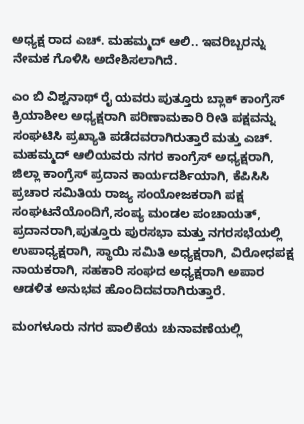ಅಧ್ಯಕ್ಷ ರಾದ ಎಚ್. ಮಹಮ್ಮದ್ ಆಲಿ.. ಇವರಿಬ್ಬರನ್ನು ನೇಮಕ ಗೊಳಿಸಿ ಅದೇಶಿಸಲಾಗಿದೆ.

ಎಂ ಬಿ ವಿಶ್ವನಾಥ್ ರೈ ಯವರು ಪುತ್ತೂರು ಬ್ಲಾಕ್ ಕಾಂಗ್ರೆಸ್ ಕ್ರಿಯಾಶೀಲ ಅಧ್ಯಕ್ಷರಾಗಿ ಪರಿಣಾಮಕಾರಿ ರೀತಿ ಪಕ್ಷವನ್ನು ಸಂಘಟಿಸಿ ಪ್ರಖ್ಯಾತಿ ಪಡೆದವರಾಗಿರುತ್ತಾರೆ ಮತ್ತು ಎಚ್. ಮಹಮ್ಮದ್ ಆಲಿಯವರು ನಗರ ಕಾಂಗ್ರೆಸ್ ಅಧ್ಯಕ್ಷರಾಗಿ, ಜಿಲ್ಲಾ ಕಾಂಗ್ರೆಸ್ ಪ್ರದಾನ ಕಾರ್ಯದರ್ಶಿಯಾಗಿ, ಕೆಪಿಸಿಸಿ ಪ್ರಚಾರ ಸಮಿತಿಯ ರಾಜ್ಯ ಸಂಯೋಜಕರಾಗಿ ಪಕ್ಷ ಸಂಘಟನೆಯೊಂದಿಗೆ,ಸಂಪ್ಯ ಮಂಡಲ ಪಂಚಾಯತ್, ಪ್ರದಾನರಾಗಿ,ಪುತ್ತೂರು ಪುರಸಭಾ ಮತ್ತು ನಗರಸಭೆಯಲ್ಲಿ ಉಪಾಧ್ಯಕ್ಷರಾಗಿ, ಸ್ಥಾಯಿ ಸಮಿತಿ ಅಧ್ಯಕ್ಷರಾಗಿ, ವಿರೋಧಪಕ್ಷ ನಾಯಕರಾಗಿ, ಸಹಕಾರಿ ಸಂಘದ ಅಧ್ಯಕ್ಷರಾಗಿ ಅಪಾರ ಆಡಳಿತ ಅನುಭವ ಹೊಂದಿದವರಾಗಿರುತ್ತಾರೆ.

ಮಂಗಳೂರು ನಗರ ಪಾಲಿಕೆಯ ಚುನಾವಣೆಯಲ್ಲಿ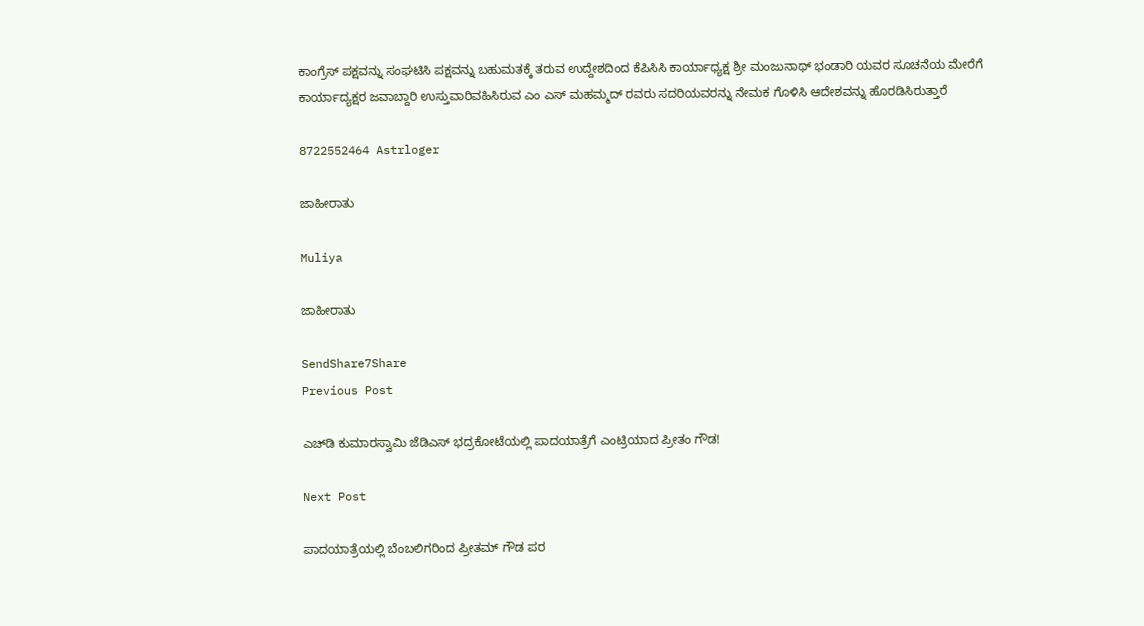ಕಾಂಗ್ರೆಸ್ ಪಕ್ಷವನ್ನು ಸಂಘಟಿಸಿ ಪಕ್ಷವನ್ನು ಬಹುಮತಕ್ಕೆ ತರುವ ಉದ್ದೇಶದಿಂದ ಕೆಪಿಸಿಸಿ ಕಾರ್ಯಾಧ್ಯಕ್ಷ ಶ್ರೀ ಮಂಜುನಾಥ್ ಭಂಡಾರಿ ಯವರ ಸೂಚನೆಯ ಮೇರೆಗೆ ಕಾರ್ಯಾದ್ಯಕ್ಷರ ಜವಾಬ್ದಾರಿ ಉಸ್ತುವಾರಿವಹಿಸಿರುವ ಎಂ ಎಸ್ ಮಹಮ್ಮದ್ ರವರು ಸದರಿಯವರನ್ನು ನೇಮಕ ಗೊಳಿಸಿ ಆದೇಶವನ್ನು ಹೊರಡಿಸಿರುತ್ತಾರೆ

8722552464 Astrloger

ಜಾಹೀರಾತು

Muliya

ಜಾಹೀರಾತು

SendShare7Share
Previous Post

ಎಚ್‌ಡಿ ಕುಮಾರಸ್ವಾಮಿ ಜೆಡಿಎಸ್ ಭದ್ರಕೋಟೆಯಲ್ಲಿ ಪಾದಯಾತ್ರೆಗೆ ಎಂಟ್ರಿಯಾದ ಪ್ರೀತಂ ಗೌಡ!

Next Post

ಪಾದಯಾತ್ರೆಯಲ್ಲಿ ಬೆಂಬಲಿಗರಿಂದ ಪ್ರೀತಮ್ ಗೌಡ ಪರ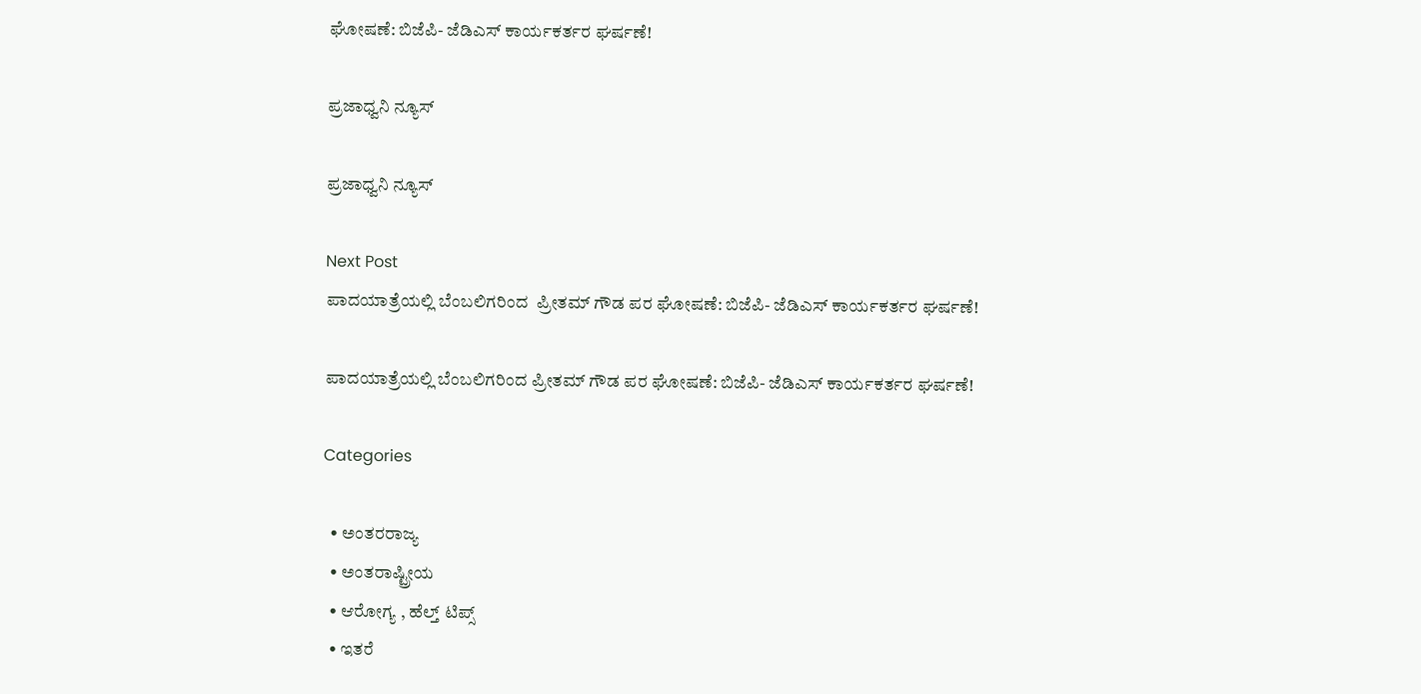ಘೋಷಣೆ: ಬಿಜೆಪಿ- ಜೆಡಿಎಸ್ ಕಾರ್ಯಕರ್ತರ ಘರ್ಷಣೆ!

ಪ್ರಜಾಧ್ವನಿ ನ್ಯೂಸ್

ಪ್ರಜಾಧ್ವನಿ ನ್ಯೂಸ್

Next Post
ಪಾದಯಾತ್ರೆಯಲ್ಲಿ ಬೆಂಬಲಿಗರಿಂದ  ಪ್ರೀತಮ್ ಗೌಡ ಪರ ಘೋಷಣೆ: ಬಿಜೆಪಿ- ಜೆಡಿಎಸ್ ಕಾರ್ಯಕರ್ತರ ಘರ್ಷಣೆ!

ಪಾದಯಾತ್ರೆಯಲ್ಲಿ ಬೆಂಬಲಿಗರಿಂದ ಪ್ರೀತಮ್ ಗೌಡ ಪರ ಘೋಷಣೆ: ಬಿಜೆಪಿ- ಜೆಡಿಎಸ್ ಕಾರ್ಯಕರ್ತರ ಘರ್ಷಣೆ!

Categories

  • ಅಂತರರಾಜ್ಯ
  • ಅಂತರಾಷ್ಟ್ರೀಯ
  • ಆರೋಗ್ಯ , ಹೆಲ್ತ್ ಟಿಪ್ಸ್
  • ಇತರೆ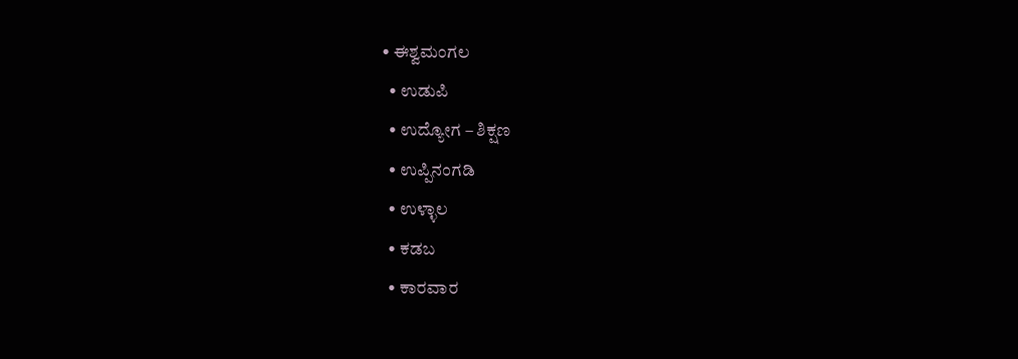• ಈಶ್ವಮಂಗಲ
  • ಉಡುಪಿ
  • ಉದ್ಯೋಗ – ಶಿಕ್ಷಣ
  • ಉಪ್ಪಿನಂಗಡಿ
  • ಉಳ್ಳಾಲ
  • ಕಡಬ
  • ಕಾರವಾರ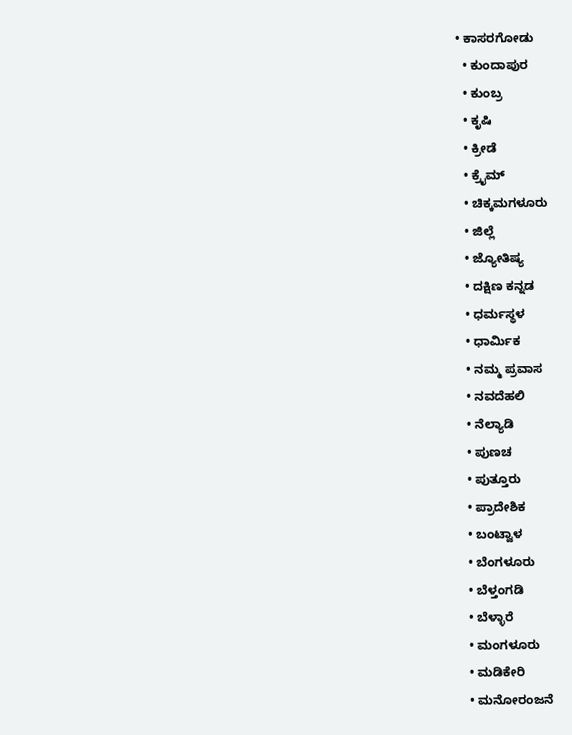• ಕಾಸರಗೋಡು
  • ಕುಂದಾಪುರ
  • ಕುಂಬ್ರ
  • ಕೃಷಿ
  • ಕ್ರೀಡೆ
  • ಕ್ರೈಮ್
  • ಚಿಕ್ಕಮಗಳೂರು
  • ಜಿಲ್ಲೆ
  • ಜ್ಯೋತಿಷ್ಯ
  • ದಕ್ಷಿಣ ಕನ್ನಡ
  • ಧರ್ಮಸ್ಥಳ
  • ಧಾರ್ಮಿಕ
  • ನಮ್ಮ ಪ್ರವಾಸ
  • ನವದೆಹಲಿ
  • ನೆಲ್ಯಾಡಿ
  • ಪುಣಚ
  • ಪುತ್ತೂರು
  • ಪ್ರಾದೇಶಿಕ
  • ಬಂಟ್ವಾಳ
  • ಬೆಂಗಳೂರು
  • ಬೆಳ್ತಂಗಡಿ
  • ಬೆಳ್ಳಾರೆ
  • ಮಂಗಳೂರು
  • ಮಡಿಕೇರಿ
  • ಮನೋರಂಜನೆ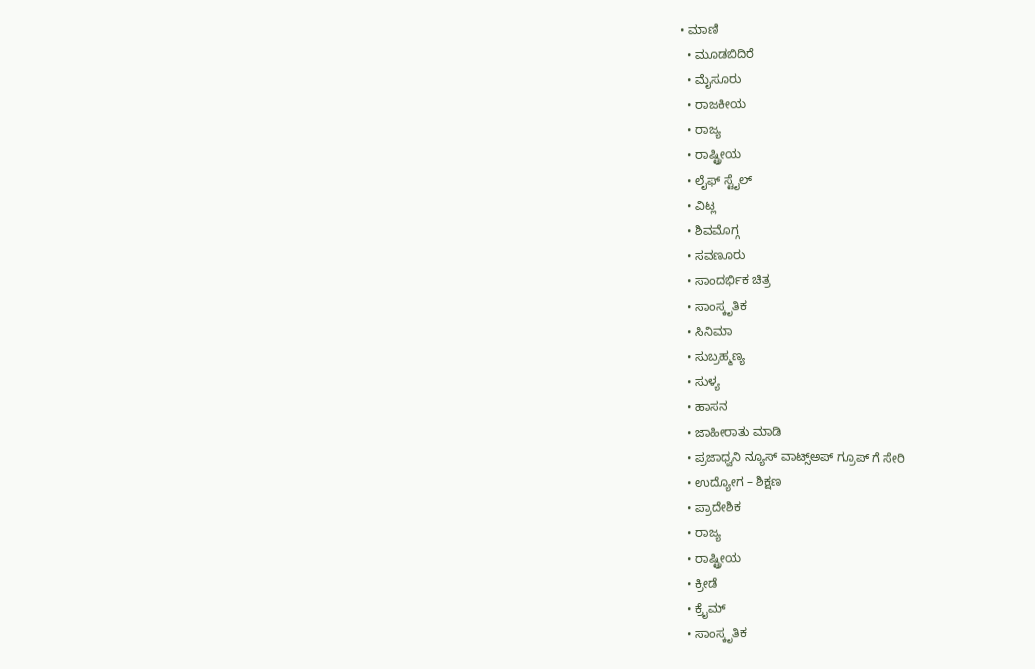• ಮಾಣಿ
  • ಮೂಡಬಿದಿರೆ
  • ಮೈಸೂರು
  • ರಾಜಕೀಯ
  • ರಾಜ್ಯ
  • ರಾಷ್ಟ್ರೀಯ
  • ಲೈಫ್ ಸ್ಟೈಲ್
  • ವಿಟ್ಲ
  • ಶಿವಮೊಗ್ಗ
  • ಸವಣೂರು
  • ಸಾಂದರ್ಭಿಕ ಚಿತ್ರ
  • ಸಾಂಸ್ಕೃತಿಕ
  • ಸಿನಿಮಾ
  • ಸುಬ್ರಹ್ಮಣ್ಯ
  • ಸುಳ್ಯ
  • ಹಾಸನ
  • ಜಾಹೀರಾತು ಮಾಡಿ
  • ಪ್ರಜಾಧ್ವನಿ ನ್ಯೂಸ್ ವಾಟ್ಸ್ಅಪ್ ಗ್ರೂಪ್ ಗೆ ಸೇರಿ
  • ಉದ್ಯೋಗ – ಶಿಕ್ಷಣ
  • ಪ್ರಾದೇಶಿಕ
  • ರಾಜ್ಯ
  • ರಾಷ್ಟ್ರೀಯ
  • ಕ್ರೀಡೆ
  • ಕ್ರೈಮ್
  • ಸಾಂಸ್ಕೃತಿಕ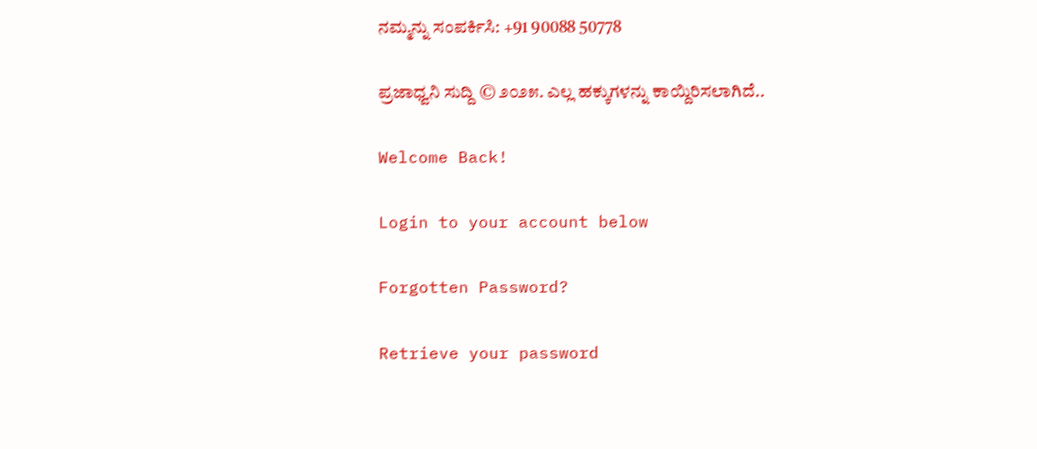ನಮ್ಮನ್ನು ಸಂಪರ್ಕಿಸಿ: +91 90088 50778

ಪ್ರಜಾಧ್ವನಿ ಸುದ್ದಿ © ೨೦೨೫. ಎಲ್ಲ ಹಕ್ಕುಗಳನ್ನು ಕಾಯ್ದಿರಿಸಲಾಗಿದೆ..

Welcome Back!

Login to your account below

Forgotten Password?

Retrieve your password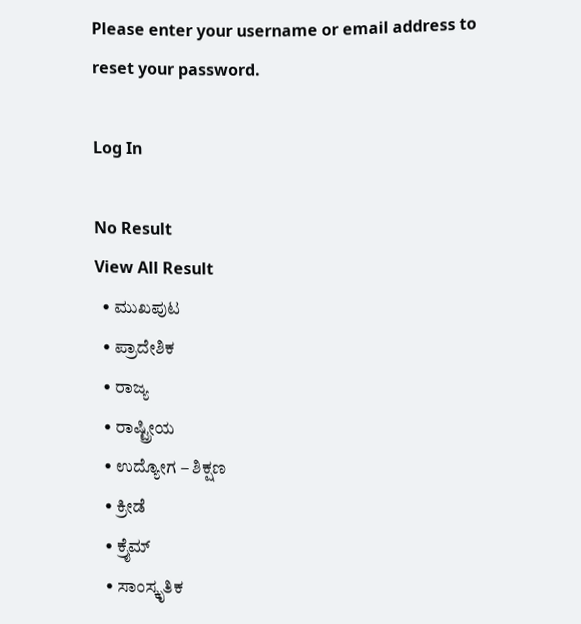Please enter your username or email address to reset your password.

Log In

No Result
View All Result
  • ಮುಖಪುಟ
  • ಪ್ರಾದೇಶಿಕ
  • ರಾಜ್ಯ
  • ರಾಷ್ಟ್ರೀಯ
  • ಉದ್ಯೋಗ – ಶಿಕ್ಷಣ
  • ಕ್ರೀಡೆ
  • ಕ್ರೈಮ್
  • ಸಾಂಸ್ಕೃತಿಕ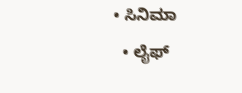• ಸಿನಿಮಾ
  • ಲೈಫ್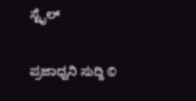ಸ್ಟೈಲ್

ಪ್ರಜಾಧ್ವನಿ ಸುದ್ದಿ ©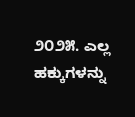೨೦೨೫. ಎಲ್ಲ ಹಕ್ಕುಗಳನ್ನು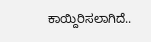ಕಾಯ್ದಿರಿಸಲಾಗಿದೆ..